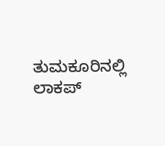ತುಮಕೂರಿನಲ್ಲಿ ಲಾಕಪ್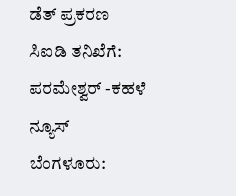ಡೆತ್ ಪ್ರಕರಣ ಸಿಐಡಿ ತನಿಖೆಗೆ: ಪರಮೇಶ್ವರ್ -ಕಹಳೆ ನ್ಯೂಸ್
ಬೆಂಗಳೂರು: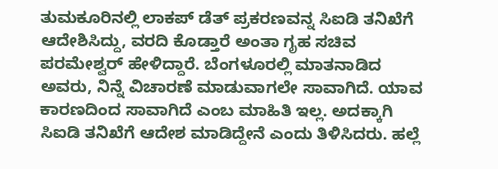ತುಮಕೂರಿನಲ್ಲಿ ಲಾಕಪ್ ಡೆತ್ ಪ್ರಕರಣವನ್ನ ಸಿಐಡಿ ತನಿಖೆಗೆ ಆದೇಶಿಸಿದ್ದು, ವರದಿ ಕೊಡ್ತಾರೆ ಅಂತಾ ಗೃಹ ಸಚಿವ ಪರಮೇಶ್ವರ್ ಹೇಳಿದ್ದಾರೆ. ಬೆಂಗಳೂರಲ್ಲಿ ಮಾತನಾಡಿದ ಅವರು, ನಿನ್ನೆ ವಿಚಾರಣೆ ಮಾಡುವಾಗಲೇ ಸಾವಾಗಿದೆ. ಯಾವ ಕಾರಣದಿಂದ ಸಾವಾಗಿದೆ ಎಂಬ ಮಾಹಿತಿ ಇಲ್ಲ. ಅದಕ್ಕಾಗಿ ಸಿಐಡಿ ತನಿಖೆಗೆ ಆದೇಶ ಮಾಡಿದ್ದೇನೆ ಎಂದು ತಿಳಿಸಿದರು. ಹಲ್ಲೆ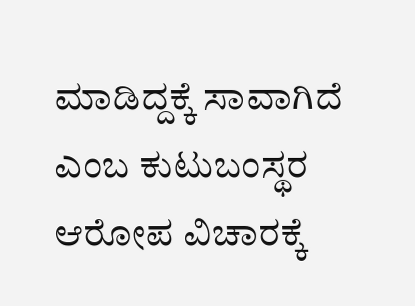ಮಾಡಿದ್ದಕ್ಕೆ ಸಾವಾಗಿದೆ ಎಂಬ ಕುಟುಬಂಸ್ಥರ ಆರೋಪ ವಿಚಾರಕ್ಕೆ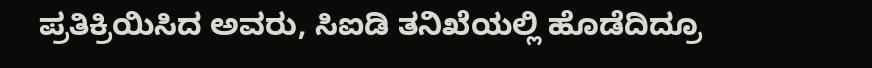ಪ್ರತಿಕ್ರಿಯಿಸಿದ ಅವರು, ಸಿಐಡಿ ತನಿಖೆಯಲ್ಲಿ ಹೊಡೆದಿದ್ರೂ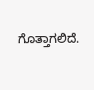ಗೊತ್ತಾಗಲಿದೆ.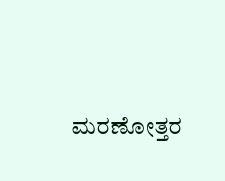ಮರಣೋತ್ತರ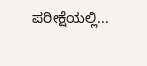ಪರೀಕ್ಷೆಯಲ್ಲಿ...